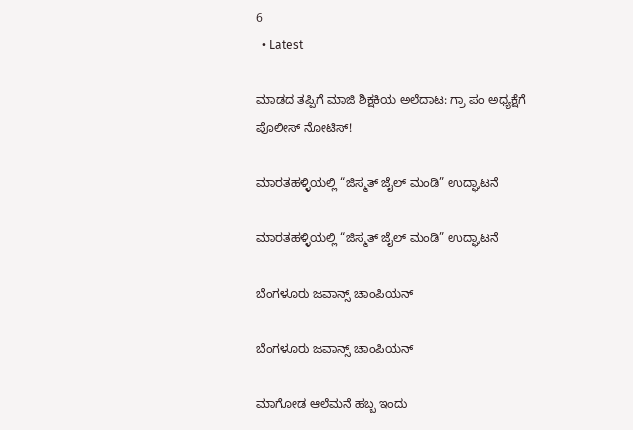6
  • Latest

ಮಾಡದ ತಪ್ಪಿಗೆ ಮಾಜಿ ಶಿಕ್ಷಕಿಯ ಅಲೆದಾಟ: ಗ್ರಾ ಪಂ ಅಧ್ಯಕ್ಷೆಗೆ ಪೊಲೀಸ್ ನೋಟಿಸ್!

ಮಾರತಹಳ್ಳಿಯಲ್ಲಿ “ಜಿಸ್ಮತ್ ಜೈಲ್ ಮಂಡಿ” ಉದ್ಘಾಟನೆ

ಮಾರತಹಳ್ಳಿಯಲ್ಲಿ “ಜಿಸ್ಮತ್ ಜೈಲ್ ಮಂಡಿ” ಉದ್ಘಾಟನೆ

ಬೆಂಗಳೂರು ಜವಾನ್ಸ್ ಚಾಂಪಿಯನ್

ಬೆಂಗಳೂರು ಜವಾನ್ಸ್ ಚಾಂಪಿಯನ್

ಮಾಗೋಡ ಆಲೆಮನೆ ಹಬ್ಬ ಇಂದು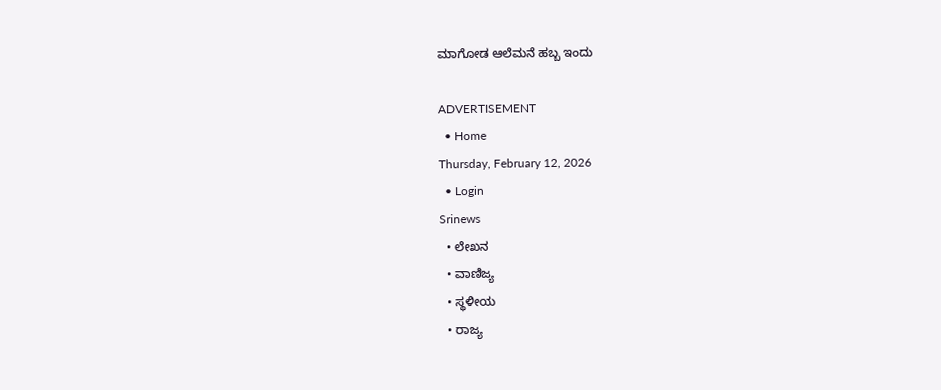ಮಾಗೋಡ ಆಲೆಮನೆ ಹಬ್ಬ ಇಂದು

ADVERTISEMENT
  • Home
Thursday, February 12, 2026
  • Login
Srinews
  • ಲೇಖನ
  • ವಾಣಿಜ್ಯ
  • ಸ್ಥಳೀಯ
  • ರಾಜ್ಯ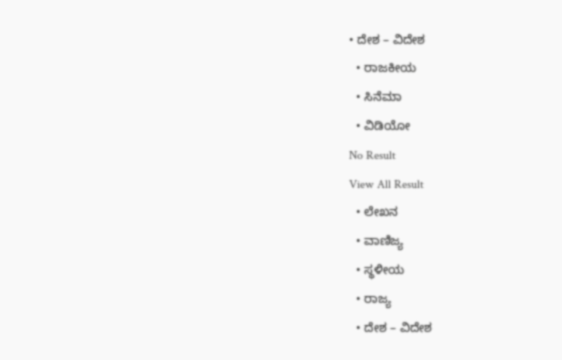• ದೇಶ – ವಿದೇಶ
  • ರಾಜಕೀಯ
  • ಸಿನೆಮಾ
  • ವಿಡಿಯೋ
No Result
View All Result
  • ಲೇಖನ
  • ವಾಣಿಜ್ಯ
  • ಸ್ಥಳೀಯ
  • ರಾಜ್ಯ
  • ದೇಶ – ವಿದೇಶ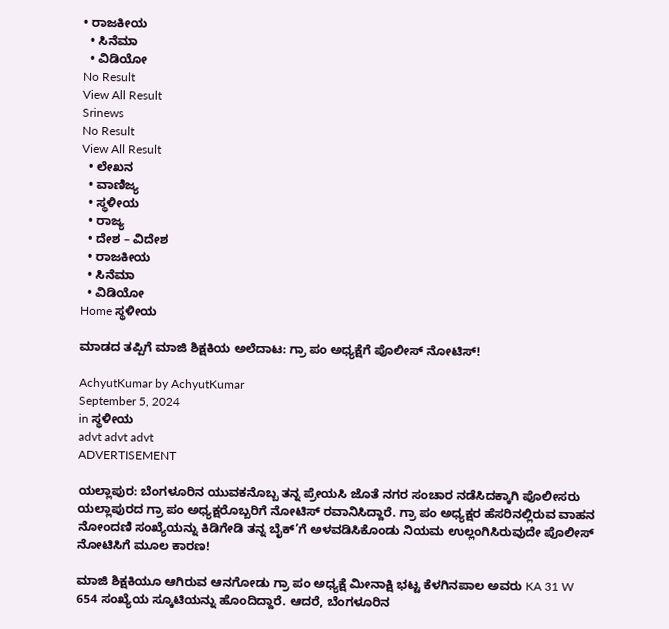• ರಾಜಕೀಯ
  • ಸಿನೆಮಾ
  • ವಿಡಿಯೋ
No Result
View All Result
Srinews
No Result
View All Result
  • ಲೇಖನ
  • ವಾಣಿಜ್ಯ
  • ಸ್ಥಳೀಯ
  • ರಾಜ್ಯ
  • ದೇಶ – ವಿದೇಶ
  • ರಾಜಕೀಯ
  • ಸಿನೆಮಾ
  • ವಿಡಿಯೋ
Home ಸ್ಥಳೀಯ

ಮಾಡದ ತಪ್ಪಿಗೆ ಮಾಜಿ ಶಿಕ್ಷಕಿಯ ಅಲೆದಾಟ: ಗ್ರಾ ಪಂ ಅಧ್ಯಕ್ಷೆಗೆ ಪೊಲೀಸ್ ನೋಟಿಸ್!

AchyutKumar by AchyutKumar
September 5, 2024
in ಸ್ಥಳೀಯ
advt advt advt
ADVERTISEMENT

ಯಲ್ಲಾಪುರ: ಬೆಂಗಳೂರಿನ ಯುವಕನೊಬ್ಬ ತನ್ನ ಪ್ರೇಯಸಿ ಜೊತೆ ನಗರ ಸಂಚಾರ ನಡೆಸಿದಕ್ಕಾಗಿ ಪೊಲೀಸರು ಯಲ್ಲಾಪುರದ ಗ್ರಾ ಪಂ ಅಧ್ಯಕ್ಷರೊಬ್ಬರಿಗೆ ನೋಟಿಸ್ ರವಾನಿಸಿದ್ದಾರೆ. ಗ್ರಾ ಪಂ ಅಧ್ಯಕ್ಷರ ಹೆಸರಿನಲ್ಲಿರುವ ವಾಹನ ನೋಂದಣಿ ಸಂಖ್ಯೆಯನ್ನು ಕಿಡಿಗೇಡಿ ತನ್ನ ಬೈಕ್’ಗೆ ಅಳವಡಿಸಿಕೊಂಡು ನಿಯಮ ಉಲ್ಲಂಗಿಸಿರುವುದೇ ಪೊಲೀಸ್ ನೋಟಿಸಿಗೆ ಮೂಲ ಕಾರಣ!

ಮಾಜಿ ಶಿಕ್ಷಕಿಯೂ ಆಗಿರುವ ಆನಗೋಡು ಗ್ರಾ ಪಂ ಅಧ್ಯಕ್ಷೆ ಮೀನಾಕ್ಷಿ ಭಟ್ಟ ಕೆಳಗಿನಪಾಲ ಅವರು KA 31 W 654 ಸಂಖ್ಯೆಯ ಸ್ಕೂಟಿಯನ್ನು ಹೊಂದಿದ್ದಾರೆ. ಆದರೆ, ಬೆಂಗಳೂರಿನ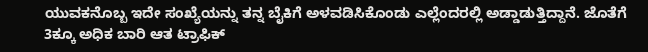ಯುವಕನೊಬ್ಬ ಇದೇ ಸಂಖ್ಯೆಯನ್ನು ತನ್ನ ಬೈಕಿಗೆ ಅಳವಡಿಸಿಕೊಂಡು ಎಲ್ಲೆಂದರಲ್ಲಿ ಅಡ್ಡಾಡುತ್ತಿದ್ದಾನೆ. ಜೊತೆಗೆ 3ಕ್ಕೂ ಅಧಿಕ ಬಾರಿ ಆತ ಟ್ರಾಫಿಕ್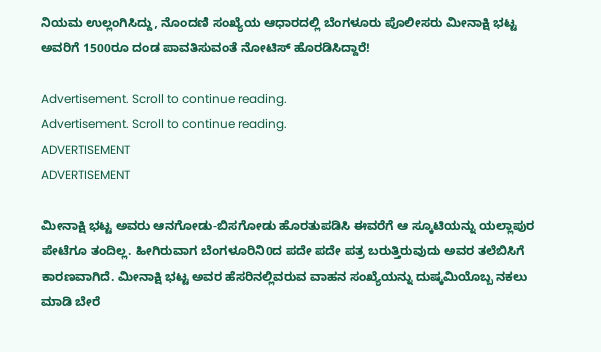ನಿಯಮ ಉಲ್ಲಂಗಿಸಿದ್ದು, ನೊಂದಣಿ ಸಂಖ್ಯೆಯ ಆಧಾರದಲ್ಲಿ ಬೆಂಗಳೂರು ಪೊಲೀಸರು ಮೀನಾಕ್ಷಿ ಭಟ್ಟ ಅವರಿಗೆ 1500ರೂ ದಂಡ ಪಾವತಿಸುವಂತೆ ನೋಟಿಸ್ ಹೊರಡಿಸಿದ್ದಾರೆ!

Advertisement. Scroll to continue reading.
Advertisement. Scroll to continue reading.
ADVERTISEMENT
ADVERTISEMENT

ಮೀನಾಕ್ಷಿ ಭಟ್ಟ ಅವರು ಆನಗೋಡು-ಬಿಸಗೋಡು ಹೊರತುಪಡಿಸಿ ಈವರೆಗೆ ಆ ಸ್ಕೂಟಿಯನ್ನು ಯಲ್ಲಾಪುರ ಪೇಟೆಗೂ ತಂದಿಲ್ಲ. ಹೀಗಿರುವಾಗ ಬೆಂಗಳೂರಿನಿ0ದ ಪದೇ ಪದೇ ಪತ್ರ ಬರುತ್ತಿರುವುದು ಅವರ ತಲೆಬಿಸಿಗೆ ಕಾರಣವಾಗಿದೆ. ಮೀನಾಕ್ಷಿ ಭಟ್ಟ ಅವರ ಹೆಸರಿನಲ್ಲಿವರುವ ವಾಹನ ಸಂಖ್ಯೆಯನ್ನು ದುಷ್ಕಮಿಯೊಬ್ಬ ನಕಲು ಮಾಡಿ ಬೇರೆ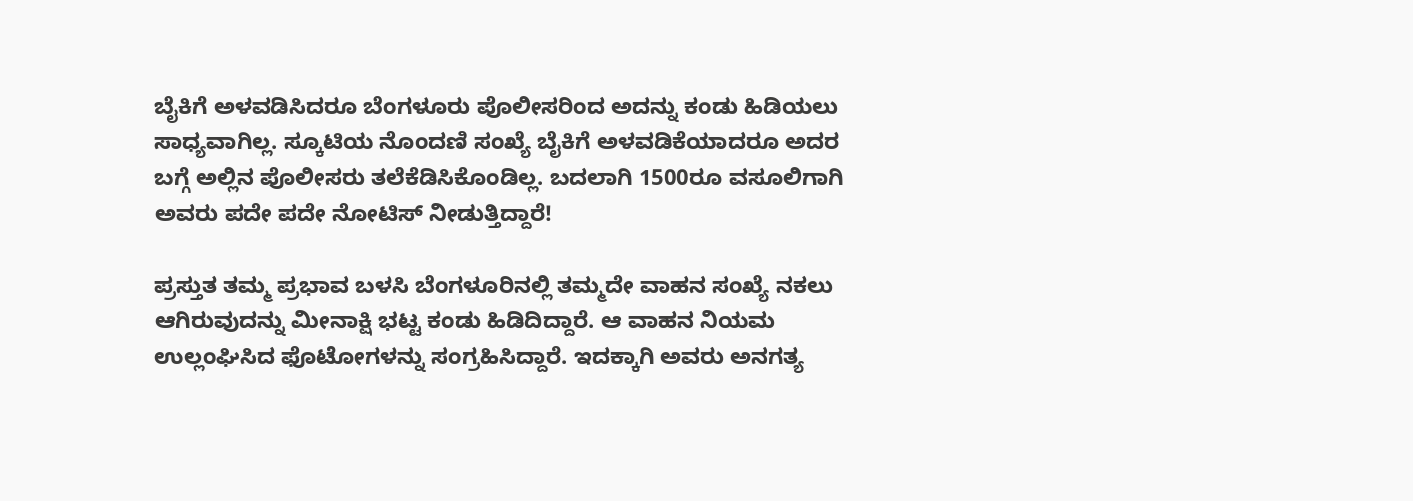ಬೈಕಿಗೆ ಅಳವಡಿಸಿದರೂ ಬೆಂಗಳೂರು ಪೊಲೀಸರಿಂದ ಅದನ್ನು ಕಂಡು ಹಿಡಿಯಲು ಸಾಧ್ಯವಾಗಿಲ್ಲ. ಸ್ಕೂಟಿಯ ನೊಂದಣಿ ಸಂಖ್ಯೆ ಬೈಕಿಗೆ ಅಳವಡಿಕೆಯಾದರೂ ಅದರ ಬಗ್ಗೆ ಅಲ್ಲಿನ ಪೊಲೀಸರು ತಲೆಕೆಡಿಸಿಕೊಂಡಿಲ್ಲ. ಬದಲಾಗಿ 1500ರೂ ವಸೂಲಿಗಾಗಿ ಅವರು ಪದೇ ಪದೇ ನೋಟಿಸ್ ನೀಡುತ್ತಿದ್ದಾರೆ!

ಪ್ರಸ್ತುತ ತಮ್ಮ ಪ್ರಭಾವ ಬಳಸಿ ಬೆಂಗಳೂರಿನಲ್ಲಿ ತಮ್ಮದೇ ವಾಹನ ಸಂಖ್ಯೆ ನಕಲು ಆಗಿರುವುದನ್ನು ಮೀನಾಕ್ಷಿ ಭಟ್ಟ ಕಂಡು ಹಿಡಿದಿದ್ದಾರೆ. ಆ ವಾಹನ ನಿಯಮ ಉಲ್ಲಂಘಿಸಿದ ಫೊಟೋಗಳನ್ನು ಸಂಗ್ರಹಿಸಿದ್ದಾರೆ. ಇದಕ್ಕಾಗಿ ಅವರು ಅನಗತ್ಯ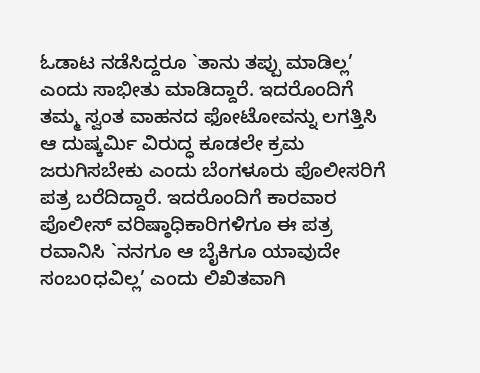ಓಡಾಟ ನಡೆಸಿದ್ದರೂ `ತಾನು ತಪ್ಪು ಮಾಡಿಲ್ಲ’ ಎಂದು ಸಾಭೀತು ಮಾಡಿದ್ದಾರೆ. ಇದರೊಂದಿಗೆ ತಮ್ಮ ಸ್ವಂತ ವಾಹನದ ಫೋಟೋವನ್ನು ಲಗತ್ತಿಸಿ ಆ ದುಷ್ಕರ್ಮಿ ವಿರುದ್ಧ ಕೂಡಲೇ ಕ್ರಮ ಜರುಗಿಸಬೇಕು ಎಂದು ಬೆಂಗಳೂರು ಪೊಲೀಸರಿಗೆ ಪತ್ರ ಬರೆದಿದ್ದಾರೆ. ಇದರೊಂದಿಗೆ ಕಾರವಾರ ಪೊಲೀಸ್ ವರಿಷ್ಠಾಧಿಕಾರಿಗಳಿಗೂ ಈ ಪತ್ರ ರವಾನಿಸಿ `ನನಗೂ ಆ ಬೈಕಿಗೂ ಯಾವುದೇ ಸಂಬoಧವಿಲ್ಲ’ ಎಂದು ಲಿಖಿತವಾಗಿ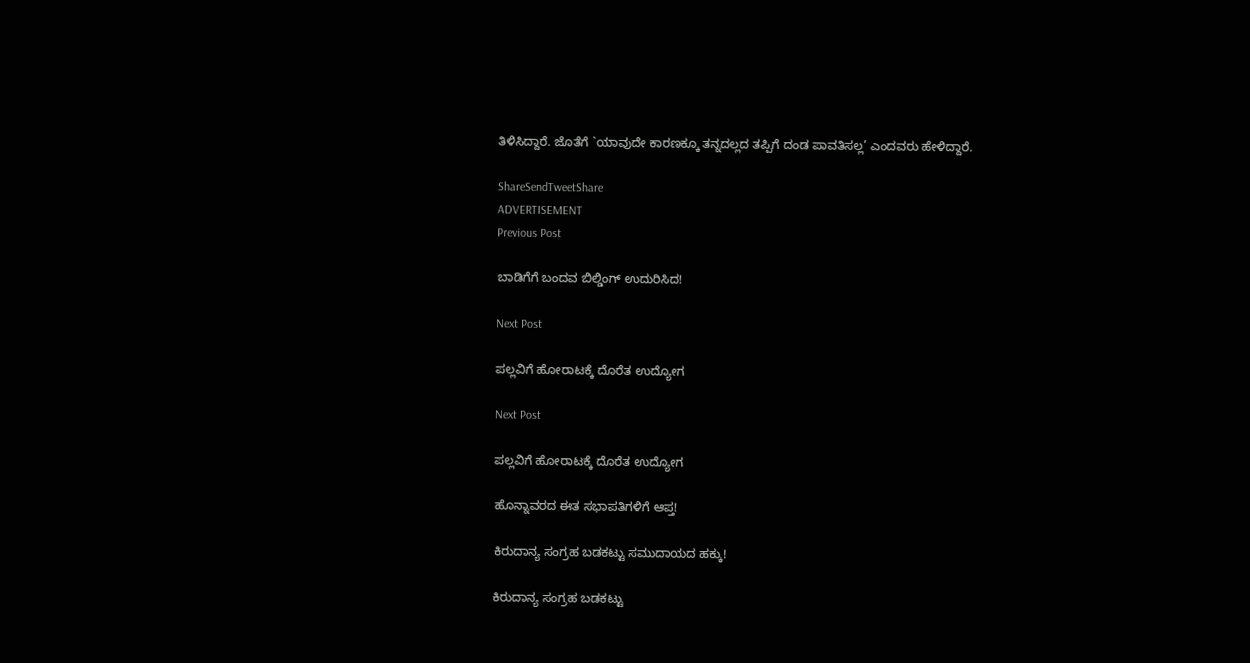ತಿಳಿಸಿದ್ದಾರೆ. ಜೊತೆಗೆ `ಯಾವುದೇ ಕಾರಣಕ್ಕೂ ತನ್ನದಲ್ಲದ ತಪ್ಪಿಗೆ ದಂಡ ಪಾವತಿಸಲ್ಲ’ ಎಂದವರು ಹೇಳಿದ್ದಾರೆ.

ShareSendTweetShare
ADVERTISEMENT
Previous Post

ಬಾಡಿಗೆಗೆ ಬಂದವ ಬಿಲ್ಡಿಂಗ್ ಉದುರಿಸಿದ!

Next Post

ಪಲ್ಲವಿಗೆ ಹೋರಾಟಕ್ಕೆ ದೊರೆತ ಉದ್ಯೋಗ

Next Post

ಪಲ್ಲವಿಗೆ ಹೋರಾಟಕ್ಕೆ ದೊರೆತ ಉದ್ಯೋಗ

ಹೊನ್ನಾವರದ ಈತ ಸಭಾಪತಿಗಳಿಗೆ ಆಪ್ತ!

ಕಿರುದಾನ್ಯ ಸಂಗ್ರಹ ಬಡಕಟ್ಟು ಸಮುದಾಯದ ಹಕ್ಕು!

ಕಿರುದಾನ್ಯ ಸಂಗ್ರಹ ಬಡಕಟ್ಟು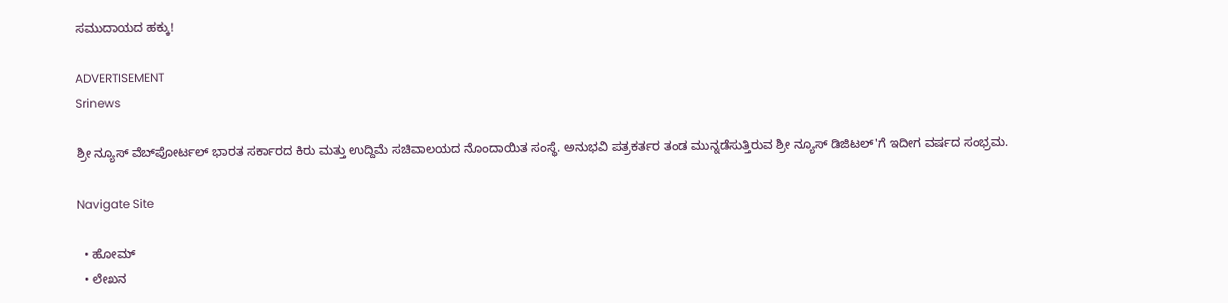ಸಮುದಾಯದ ಹಕ್ಕು!

ADVERTISEMENT
Srinews

ಶ್ರೀ ನ್ಯೂಸ್ ವೆಬ್‌ಪೋರ್ಟಲ್ ಭಾರತ ಸರ್ಕಾರದ ಕಿರು ಮತ್ತು ಉದ್ದಿಮೆ ಸಚಿವಾಲಯದ ನೊಂದಾಯಿತ ಸಂಸ್ಥೆ. ಅನುಭವಿ ಪತ್ರಕರ್ತರ ತಂಡ ಮುನ್ನಡೆಸುತ್ತಿರುವ ಶ್ರೀ ನ್ಯೂಸ್ ಡಿಜಿಟಲ್'ಗೆ ಇದೀಗ ವರ್ಷದ ಸಂಭ್ರಮ.

Navigate Site

  • ಹೋಮ್
  • ಲೇಖನ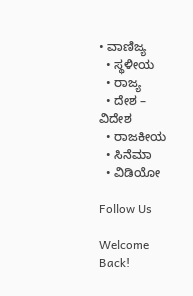• ವಾಣಿಜ್ಯ
  • ಸ್ಥಳೀಯ
  • ರಾಜ್ಯ
  • ದೇಶ – ವಿದೇಶ
  • ರಾಜಕೀಯ
  • ಸಿನೆಮಾ
  • ವಿಡಿಯೋ

Follow Us

Welcome Back!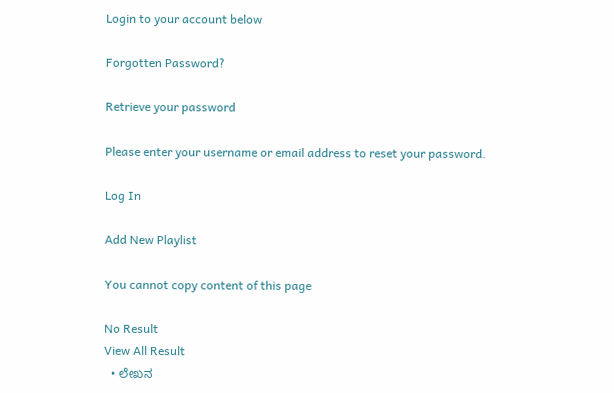Login to your account below

Forgotten Password?

Retrieve your password

Please enter your username or email address to reset your password.

Log In

Add New Playlist

You cannot copy content of this page

No Result
View All Result
  • ಲೇಖನ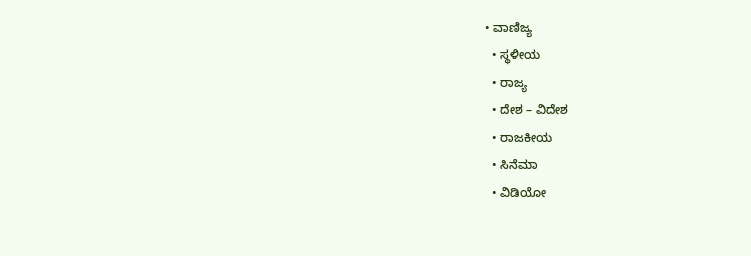• ವಾಣಿಜ್ಯ
  • ಸ್ಥಳೀಯ
  • ರಾಜ್ಯ
  • ದೇಶ – ವಿದೇಶ
  • ರಾಜಕೀಯ
  • ಸಿನೆಮಾ
  • ವಿಡಿಯೋ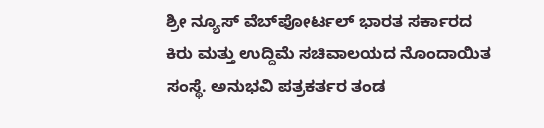ಶ್ರೀ ನ್ಯೂಸ್ ವೆಬ್‌ಪೋರ್ಟಲ್ ಭಾರತ ಸರ್ಕಾರದ ಕಿರು ಮತ್ತು ಉದ್ದಿಮೆ ಸಚಿವಾಲಯದ ನೊಂದಾಯಿತ ಸಂಸ್ಥೆ. ಅನುಭವಿ ಪತ್ರಕರ್ತರ ತಂಡ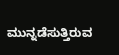ಮುನ್ನಡೆಸುತ್ತಿರುವ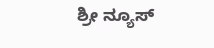ಶ್ರೀ ನ್ಯೂಸ್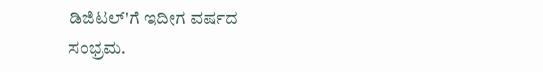ಡಿಜಿಟಲ್'ಗೆ ಇದೀಗ ವರ್ಷದ ಸಂಭ್ರಮ.